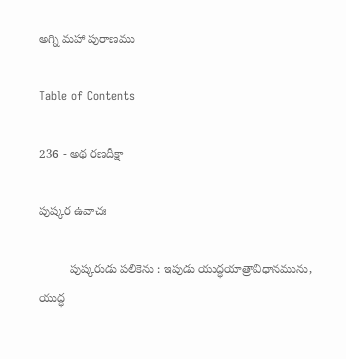అగ్ని మహా పురాణము

Table of Contents

236 - అథ రణదీక్షా

పుష్కర ఉవాచః

         పుష్కరుడు పలికెను : ఇపుడు యుద్ధయాత్రావిధానమును, యుద్ధ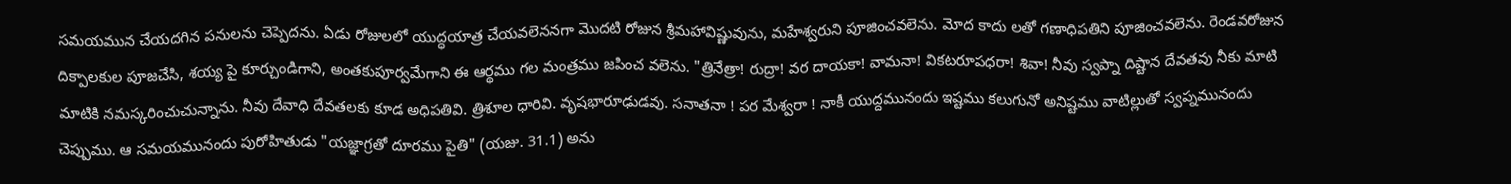సమయమున చేయదగిన పనులను చెప్పెదను. ఏడు రోజులలో యుద్ధయాత్ర చేయవలెననగా మొదటి రోజున శ్రీమహావిష్ణువును, మహేశ్వరుని పూజించవలెను. మోద కాదు లతో గణాధిపతిని పూజించవలెను. రెండవరోజున దిక్పాలకుల పూజచేసి, శయ్య పై కూర్చుండిగాని, అంతకుపూర్వమేగాని ఈ ఆర్థము గల మంత్రము జపించ వలెను. "త్రినేత్రా! రుద్రా! వర దాయకా! వామనా! వికటరూపధరా! శివా! నీవు స్వప్నా దిష్టాన దేవతవు నీకు మాటి మాటికి నమస్కరించుచున్నాను. నీవు దేవాధి దేవతలకు కూడ అధిపతివి. త్రిశూల ధారివి. వృషభారూఢుడవు. సనాతనా ! పర మేశ్వరా ! నాకీ యుద్దమునందు ఇష్టము కలుగునో అనిష్టము వాటిల్లుతో స్వప్నమునందు చెప్పుము. ఆ సమయమునందు పురోహితుడు "యజ్ఞాగ్రతో దూరము పైతి" (యజు. 31.1) అను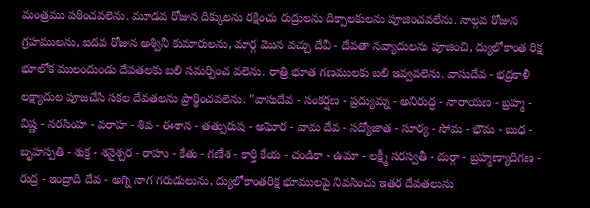మంత్రము పఠించవలెను. మూడవ రోజున దిక్కులను రక్షించు రుద్రులను దిక్పాలకులను పూజించవలేను. నాల్గవ రోజున గ్రహములను, ఐదవ రోజున అశ్వినీ కుమారులను, మార్గ మొన వచ్చు దేవీ - దేవతా నవ్యాదులను పూజించి, ద్యులోకాంత రిక్ష భూలోక ములందుండు దేవతలకు బలి సమర్పించ వలెను. రాత్రి భూత గణములకు బలి ఇవ్వవలెను. వాసుదేవ - భద్రకాళీ లక్ష్యాదుల పూజచేసి సకల దేవతలను ప్రార్థించవలెను. "వాసుదేవ - సంకర్షణ - ప్రద్యుమ్న - అనిరుద్ధ - నారాయణ - బ్రహ్మ - విష్ణ - నరసింహ - వరాహ - శివ - ఈశాన - తత్పురుష - అఘోర - వామ దేవ - సద్యోజాత - సూర్య - సోమ - భౌమ - బుధ - బృహస్పతి - శుక్ర - శనైశ్చర - రాహు - కేతు - గణేశ - కార్తి కేయ - చండికా - ఉమా - లక్ష్మీ సరస్వతీ - దుర్గా - బ్రహ్మణ్యాదిగణ - రుద్ర - ఇంద్రాది దేవ - అగ్ని నాగ గరుడులును, ద్యులోకాంతరిక్ష భూములపై నివసించు ఇతర దేవతలును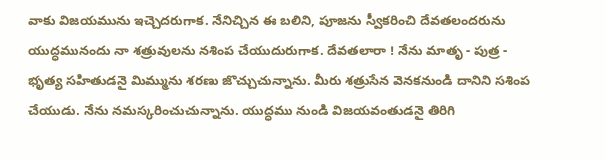వాకు విజయమును ఇచ్చెదరుగాక. నేనిచ్చిన ఈ బలిని, పూజను స్వీకరించి దేవతలందరును యుద్ధమునందు నా శత్రువులను నశింప చేయుదురుగాక. దేవతలారా ! నేను మాతృ - పుత్ర - భృత్య సహితుడనై మిమ్మును శరణు జొచ్చుచున్నాను. మీరు శత్రుసేన వెనకనుండి దానిని సశింప చేయుడు. నేను నమస్కరించుచున్నాను. యుద్ధము నుండి విజయవంతుడనై తిరిగి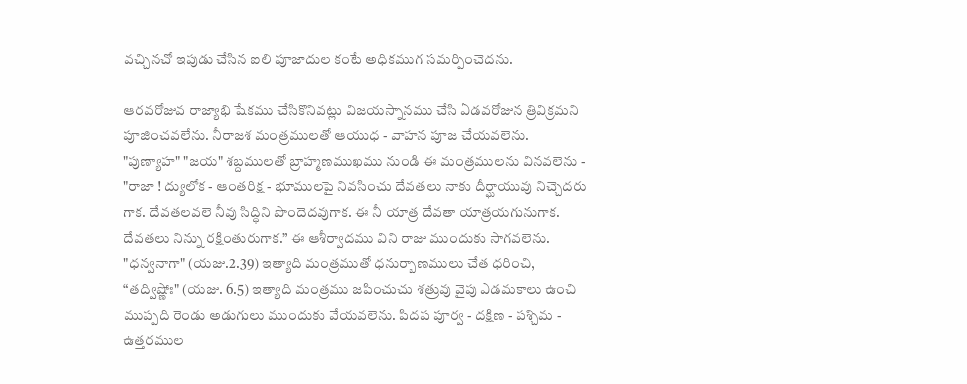వచ్చినచో ఇపుడు చేసిన ఐలి పూజాదుల కంటే అధికముగ సమర్పించెదను.

ఆరవరోజువ రాజ్యాభి షేకము చేసికొనివట్లు విజయస్నానము చేసి ఏడవరోజున త్రివిక్రమని పూజించవలేను. నీరాజశ మంత్రములతో ఆయుధ - వాహన పూజ చేయవలెను. "పుణ్యాహ" "జయ" శబ్దములతో బ్రాహ్మణముఖము నుండి ఈ మంత్రములను వినవలెను - "రాజా ! ద్యులోక - ఆంతరిక్ష - భూములపై నివసించు దేవతలు నాకు దీర్ఘాయువు నిచ్చెదరు గాక. దేవతలవలె నీవు సిద్ధిని పొందెదవుగాక. ఈ నీ యాత్ర దేవతా యాత్రయగునుగాక. దేవతలు నిన్ను రక్షింతురుగాక.” ఈ ఆశీర్వాదము విని రాజు ముందుకు సాగవలెను. "ధన్వనాగా" (యజు.2.39) ఇత్యాది మంత్రముతో ధనుర్బాణములు చేత ధరించి, “తద్విష్ణోః" (యజు. 6.5) ఇత్యాది మంత్రము జపించుచు శత్రువు వైపు ఎడమకాలు ఉంచి ముప్పది రెండు అడుగులు ముందుకు వేయవలెను. పిదప పూర్వ - దక్షిణ - పశ్చిమ - ఉత్తరముల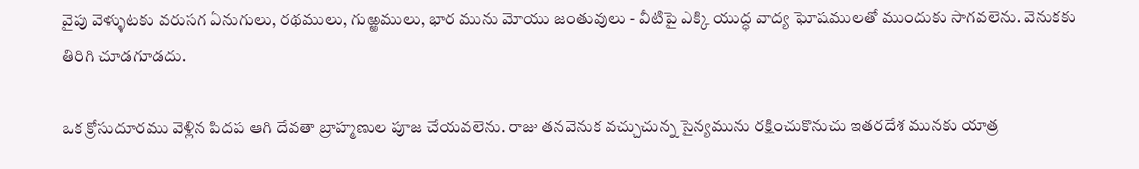వైపు వెళ్ళుటకు వరుసగ ఏనుగులు, రథములు, గుఱ్ఱములు, భార మును మోయు జంతువులు - వీటిపై ఎక్కి యుద్ధ వాద్య ఘోషములతో ముందుకు సాగవలెను. వెనుకకు తిరిగి చూడగూడదు.

ఒక క్రోసుదూరము వెళ్లిన పిదప ఆగి దేవతా బ్రాహ్మణుల పూజ చేయవలెను. రాజు తనవెనుక వచ్చుచున్న సైన్యమును రక్షించుకొనుచు ఇతరదేశ మునకు యాత్ర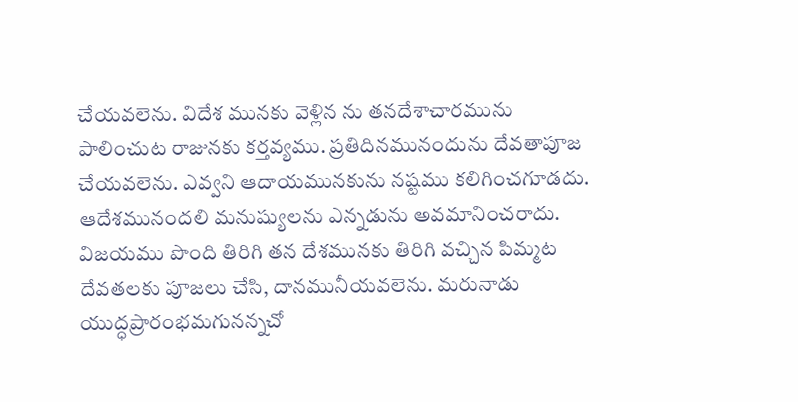చేయవలెను. విదేశ మునకు వెళ్లిన ను తనదేశాచారమును పాలించుట రాజునకు కర్తవ్యము. ప్రతిదినమునందును దేవతాపూజ చేయవలెను. ఎవ్వని ఆదాయమునకును నష్టము కలిగించగూడదు. ఆదేశమునందలి మనుష్యులను ఎన్నడును అవమానించరాదు. విజయము పొంది తిరిగి తన దేశమునకు తిరిగి వచ్చిన పిమ్మట దేవతలకు పూజలు చేసి, దానమునీయవలెను. మరునాడు యుద్ధప్రారంభమగునన్నచో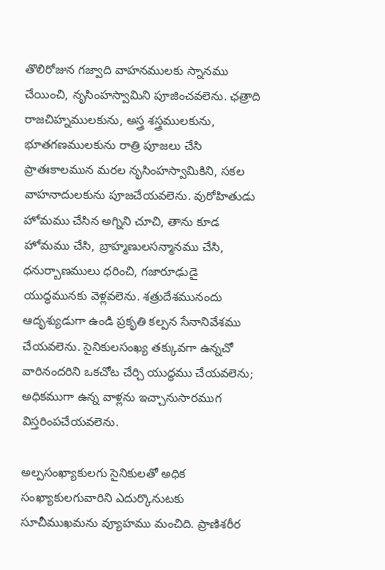తొలిరోజున గజ్వాది వాహనములకు స్నానము చేయించి, నృసింహస్వామిని పూజించవలెను. ఛత్రాది రాజచిహ్నములకును, అస్త్ర శస్త్రములకును, భూతగణములకును రాత్రి పూజలు చేసి ప్రాతఃకాలమున మరల నృసింహస్వామికిని, సకల వాహనాదులకును పూజచేయవలెను. వురోహితుడు హోమము చేసిన అగ్నిని చూచి, తాను కూడ హోమము చేసి, బ్రాహ్మణులసన్మానము చేసి, ధనుర్బాణములు ధరించి, గజారూఢుడై యుద్ధమునకు వెళ్లవలెను. శత్రుదేశమునందు ఆదృశ్యుడుగా ఉండి ప్రకృతి కల్పన సేనానివేశము చేయవలెను. సైనికులసంఖ్య తక్కువగా ఉన్నచో వారినందరిని ఒకచోట చేర్చి యుద్ధము చేయవలెను; అధికముగా ఉన్న వాళ్లను ఇచ్చానుసారముగ విస్తరింపచేయవలెను.

అల్పసంఖ్యాకులగు సైనికులతో అధిక సంఖ్యాకులగువారిని ఎదుర్కొనుటకు సూచీముఖమను వ్యూహము మంచిది. ప్రాణిశరీర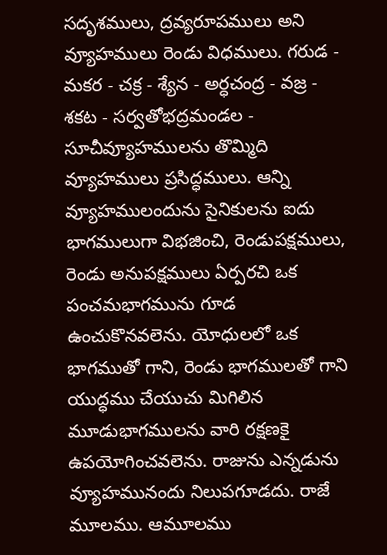సదృశములు, ద్రవ్యరూపములు అని వ్యూహములు రెండు విధములు. గరుడ - మకర - చక్ర - శ్యేన - అర్ధచంద్ర - వజ్ర - శకట - సర్వతోభద్రమండల - సూచీవ్యూహములను తొమ్మిది వ్యూహములు ప్రసిద్ధములు. ఆన్ని వ్యూహములందును సైనికులను ఐదు భాగములుగా విభజించి, రెండుపక్షములు, రెండు అనుపక్షములు ఏర్పరచి ఒక పంచమభాగమును గూడ ఉంచుకొనవలెను. యోధులలో ఒక భాగముతో గాని, రెండు భాగములతో గాని యుద్ధము చేయుచు మిగిలిన మూడుభాగములను వారి రక్షణకై ఉపయోగించవలెను. రాజును ఎన్నడును వ్యూహమునందు నిలుపగూడదు. రాజే మూలము. ఆమూలము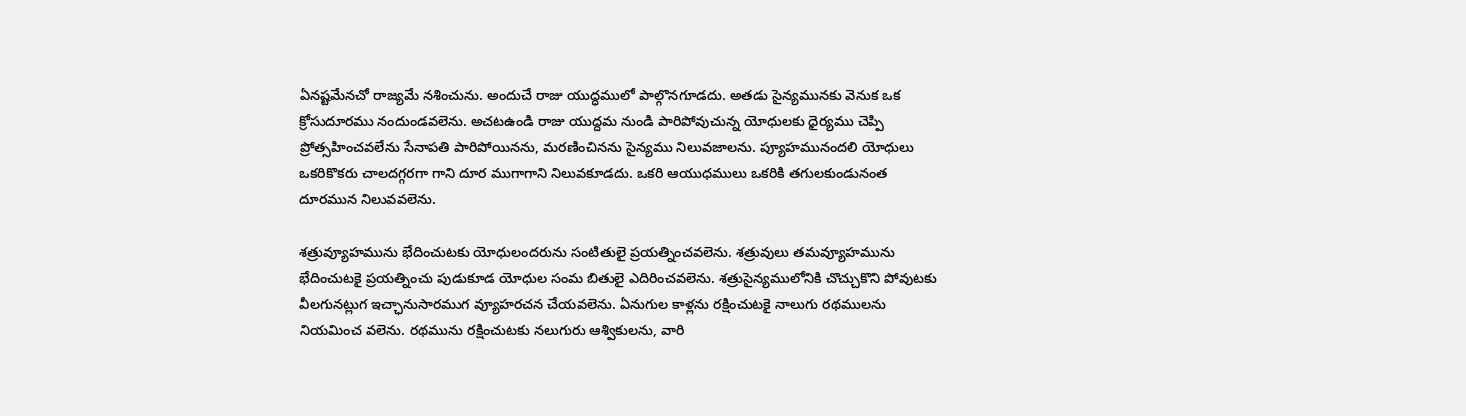ఏనష్టమేనచో రాజ్యమే నశించును. అందుచే రాజు యుద్ధములో పాల్గొనగూడదు. అతడు సైన్యమునకు వెనుక ఒక క్రోసుదూరము నందుండవలెను. అచటఉండి రాజు యుద్దమ నుండి పారిపోవుచున్న యోధులకు ధైర్యము చెప్పి ప్రోత్సహించవలేను సేనాపతి పారిపోయినను, మరణించినను సైన్యము నిలువజాలను. ప్యూహమునందలి యోధులు ఒకరికొకరు చాలదగ్గరగా గాని దూర ముగాగాని నిలువకూడదు. ఒకరి ఆయుధములు ఒకరికి తగులకుండునంత దూరమున నిలువవలెను.

శత్రువ్యూహమును భేదించుటకు యోధులందరును సంటితులై ప్రయత్నించవలెను. శత్రువులు తమవ్యూహమును భేదించుటకై ప్రయత్నించు పుడుకూడ యోధుల సంమ బితులై ఎదిరించవలెను. శత్రుసైన్యములోనికి చొచ్చుకొని పోవుటకు వీలగునట్లుగ ఇచ్ఛానుసారముగ వ్యూహరచన చేయవలెను. ఏనుగుల కాళ్లను రక్షించుటకై నాలుగు రథములను నియమించ వలెను. రథమును రక్షించుటకు నలుగురు ఆశ్వికులను, వారి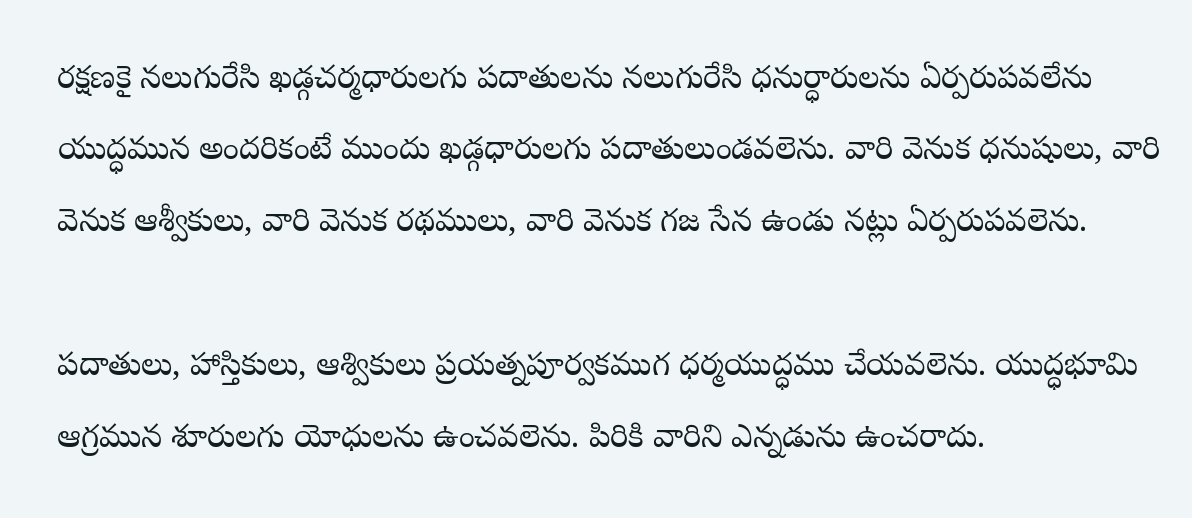రక్షణకై నలుగురేసి ఖడ్గచర్మధారులగు పదాతులను నలుగురేసి ధనుర్ధారులను ఏర్పరుపవలేను యుద్ధమున అందరికంటే ముందు ఖడ్గధారులగు పదాతులుండవలెను. వారి వెనుక ధనుషులు, వారి వెనుక ఆశ్వీకులు, వారి వెనుక రథములు, వారి వెనుక గజ సేన ఉండు నట్లు ఏర్పరుపవలెను.

పదాతులు, హాస్తికులు, ఆశ్వికులు ప్రయత్నపూర్వకముగ ధర్మయుద్ధము చేయవలెను. యుద్ధభూమి ఆగ్రమున శూరులగు యోధులను ఉంచవలెను. పిరికి వారిని ఎన్నడును ఉంచరాదు.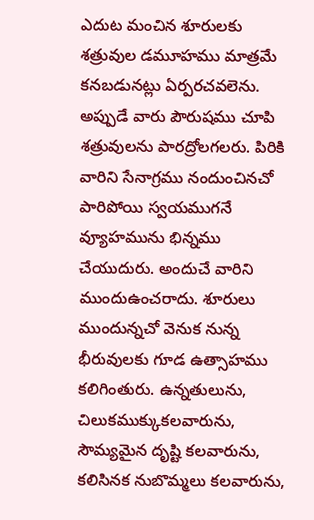ఎదుట మంచిన శూరులకు శత్రువుల డమూహము మాత్రమే కనబడునట్లు ఏర్పరచవలెను. అప్పుడే వారు పౌరుషము చూపి శత్రువులను పారద్రోలగలరు. పిరికి వారిని సేనాగ్రము నందుంచినచో పారిపోయి స్వయముగనే వ్యూహమును భిన్నము చేయుదురు. అందుచే వారిని ముందుఉంచరాదు. శూరులు ముందున్నచో వెనుక నున్న భీరువులకు గూడ ఉత్సాహము కలిగింతురు. ఉన్నతులును, చిలుకముక్కుకలవారును, సౌమ్యమైన దృష్టి కలవారును, కలిసినక నుబొమ్మలు కలవారును,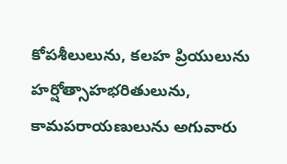కోపశీలులును, కలహ ప్రియులును హర్షోత్సాహభరితులును, కామపరాయణులును అగువారు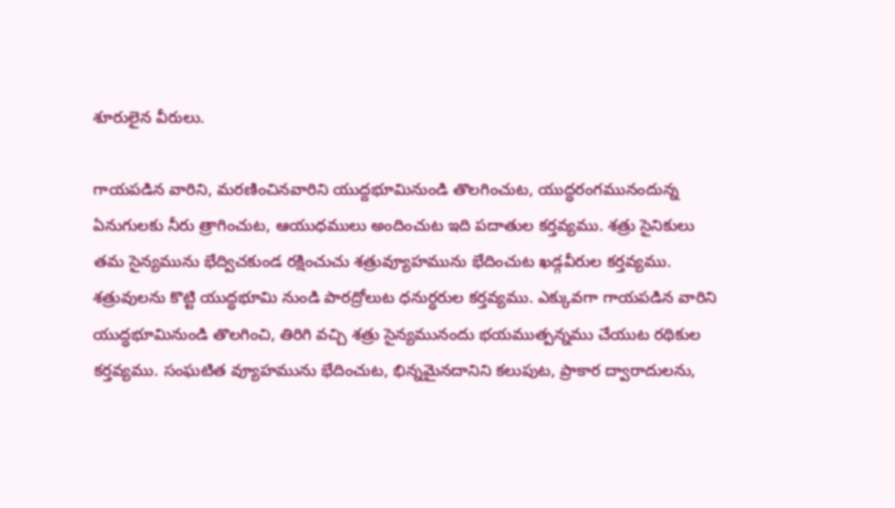శూరులైన వీరులు.

గాయపడిన వారిని, మరణించినవారిని యుద్దభూమినుండి తొలగించుట, యుద్ధరంగమునందున్న ఏనుగులకు నీరు త్రాగించుట, ఆయుధములు అందించుట ఇది పదాతుల కర్తవ్యము. శత్రు సైనికులు తమ సైన్యమును భేద్విచకుండ రక్షించుచు శత్రువ్యూహమును భేదించుట ఖడ్గవీరుల కర్తవ్యము. శత్రువులను కొట్టి యుద్ధభూమి నుండి పారద్రోలుట ధనుర్ధరుల కర్తవ్యము. ఎక్కువగా గాయపడిన వారిని యుద్ధభూమినుండి తొలగించి, తిరిగి వచ్చి శత్రు సైన్యమునందు భయముత్పన్నము చేయుట రథికుల కర్తవ్యము. సంఘటిత వ్యూహమును భేదించుట, భిన్నమైనదానిని కలుపుట, ప్రాకార ద్వారాదులను,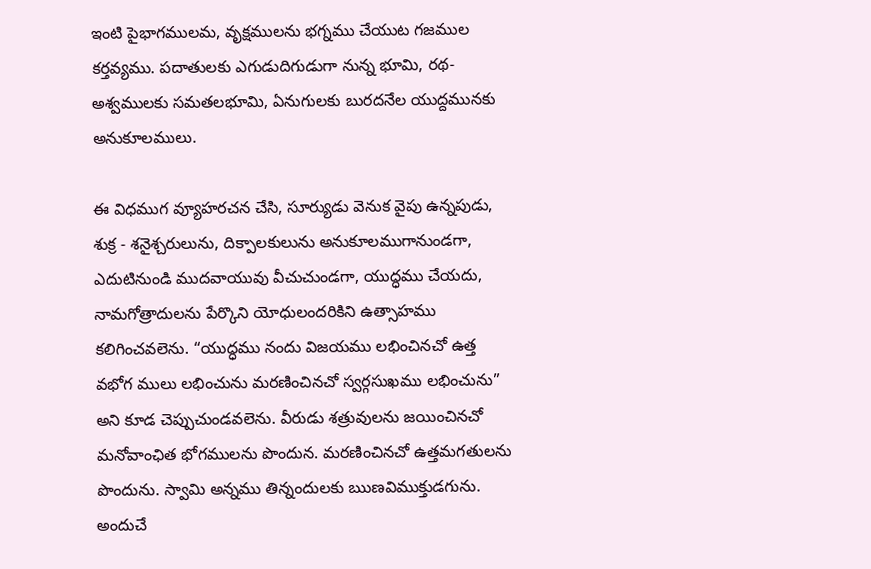ఇంటి పైభాగములమ, వృక్షములను భగ్నము చేయుట గజముల కర్తవ్యము. పదాతులకు ఎగుడుదిగుడుగా నున్న భూమి, రథ-అశ్వములకు సమతలభూమి, ఏనుగులకు బురదనేల యుద్దమునకు అనుకూలములు.

ఈ విధముగ వ్యూహరచన చేసి, సూర్యుడు వెనుక వైపు ఉన్నపుడు, శుక్ర - శనైశ్చరులును, దిక్పాలకులును అనుకూలముగానుండగా, ఎదుటినుండి ముదవాయువు వీచుచుండగా, యుద్ధము చేయదు, నామగోత్రాదులను పేర్కొని యోధులందరికిని ఉత్సాహము కలిగించవలెను. “యుద్ధము నందు విజయము లభించినచో ఉత్త వభోగ ములు లభించును మరణించినచో స్వర్గసుఖము లభించును” అని కూడ చెప్పుచుండవలెను. వీరుడు శత్రువులను జయించినచో మనోవాంఛిత భోగములను పొందున. మరణించినచో ఉత్తమగతులను పొందును. స్వామి అన్నము తిన్నందులకు ఋణవిముక్తుడగును. అందుచే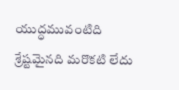యుద్ధమువంటిది శ్రేష్టమైనది మరొకటి లేదు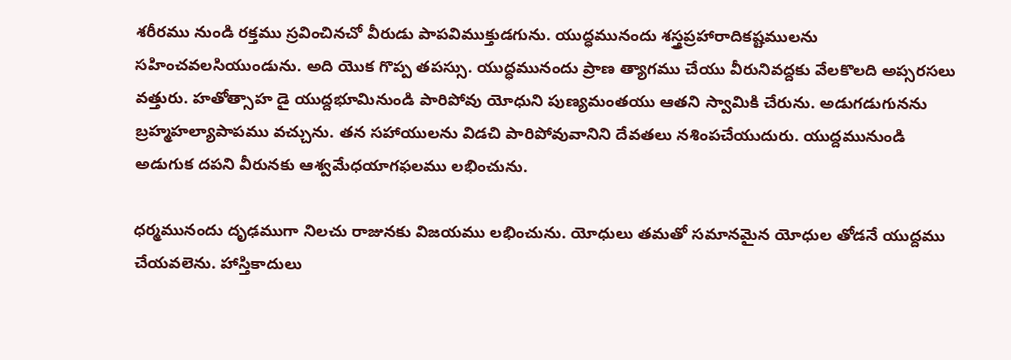శరీరము నుండి రక్తము స్రవించినచో వీరుడు పాపవిముక్తుడగును. యుద్ధమునందు శస్త్రప్రహారాదికష్టములను సహించవలసియుండును. అది యొక గొప్ప తపస్సు. యుద్ధమునందు ప్రాణ త్యాగము చేయు వీరునివద్దకు వేలకొలది అప్సరసలు వత్తురు. హతోత్సాహ డై యుద్దభూమినుండి పారిపోవు యోధుని పుణ్యమంతయు ఆతని స్వామికి చేరును. అడుగడుగునను బ్రహ్మహల్యాపాపము వచ్చును. తన సహాయులను విడచి పారిపోవువానిని దేవతలు నశింపచేయుదురు. యుద్దమునుండి అడుగుక దపని వీరునకు ఆశ్వమేధయాగఫలము లభించును.

ధర్మమునందు దృఢముగా నిలచు రాజునకు విజయము లభించును. యోధులు తమతో సమానమైన యోధుల తోడనే యుద్దము చేయవలెను. హాస్తికాదులు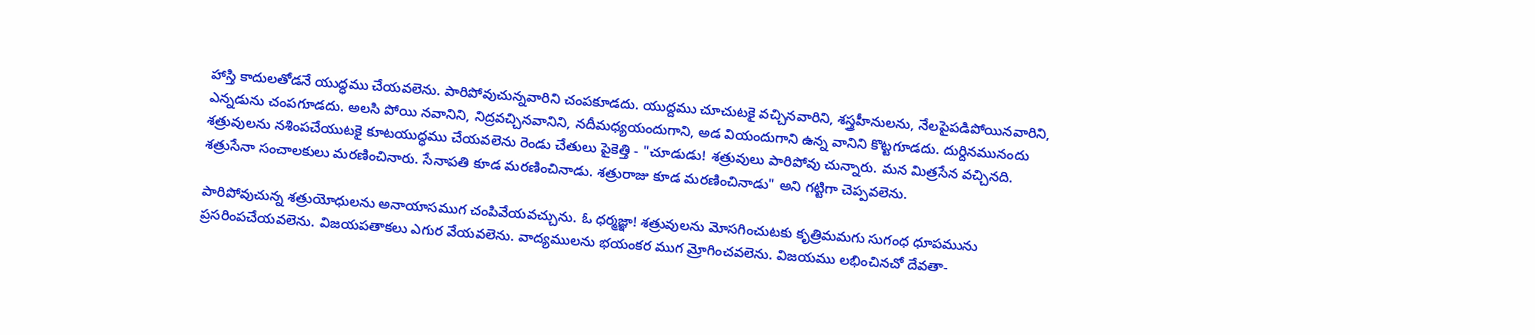హాస్తి కాదులతోడనే యుద్ధము చేయవలెను. పారిపోవుచున్నవారిని చంపకూడదు. యుద్దము చూచుటకై వచ్చినవారిని, శస్త్రహీనులను, నేలపైపడిపోయినవారిని, ఎన్నడును చంపగూడదు. అలసి పోయి నవానిని, నిద్రవచ్చినవానిని, నదీమధ్యయందుగాని, అడ వియందుగాని ఉన్న వానిని కొట్టగూడదు. దుర్దినమునందు శత్రువులను నశింపచేయుటకై కూటయుద్ధము చేయవలెను రెండు చేతులు పైకెత్తి - "చూడుడు! శత్రువులు పారిపోవు చున్నారు. మన మిత్రసేన వచ్చినది. శత్రుసేనా సంచాలకులు మరణించినారు. సేనాపతి కూడ మరణించినాడు. శత్రురాజు కూడ మరణించినాడు" అని గట్టిగా చెప్పవలెను.

పారిపోవుచున్న శత్రుయోధులను అనాయాసముగ చంపివేయవచ్చును. ఓ ధర్మజ్ఞా! శత్రువులను మోసగించుటకు కృత్రిమమగు సుగంధ ధూపమును ప్రసరింపచేయవలెను. విజయపతాకలు ఎగుర వేయవలెను. వాద్యములను భయంకర ముగ మ్రోగించవలెను. విజయము లభించినచో దేవతా-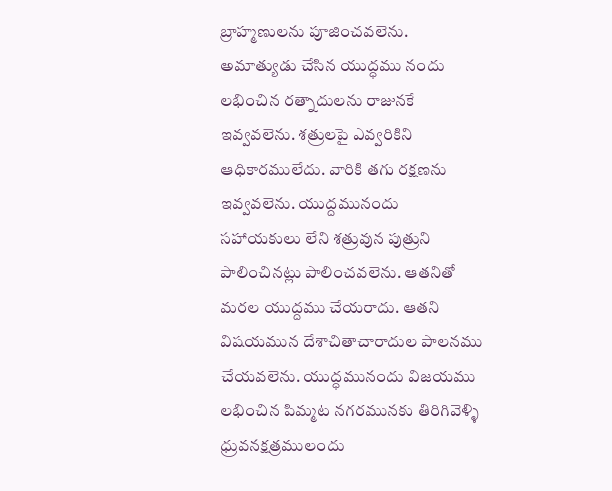బ్రాహ్మణులను పూజించవలెను. అమాత్యుడు చేసిన యుద్ధము నందు లభించిన రత్నాదులను రాజునకే ఇవ్వవలెను. శత్రులపై ఎవ్వరికిని ఆధికారములేదు. వారికి తగు రక్షణను ఇవ్వవలెను. యుద్దమునందు సహాయకులు లేని శత్రువున పుత్రుని పాలించినట్లు పాలించవలెను. ఆతనితో మరల యుద్దము చేయరాదు. ఆతని విషయమున దేశాచితాచారాదుల పాలనము చేయవలెను. యుద్ధమునందు విజయము లభించిన పిమ్మట నగరమునకు తిరిగివెళ్ళి ధ్రువనక్షత్రములందు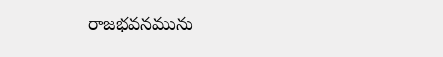రాజభవనమును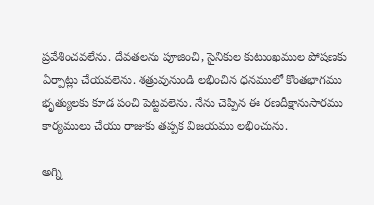ప్రవేశించవలేను. దేవతలను పూజించి, సైనికుల కుటుంఖముల పోషణకు ఏర్పాట్లు చేయవలెను. శత్రువునుండి లభించిన ధనములో కొంతభాగము భృత్యులకు కూడ పంచి పెట్టవలెను. నేను చెప్పిన ఈ రణదీక్షానుసారము కార్యములు చేయు రాజుకు తప్పక విజయము లభించును.

అగ్ని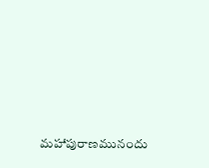మహాపురాణమునందు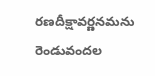రణదీక్షావర్ణనమను రెండువందల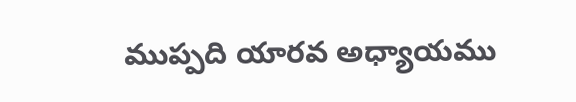ముప్పది యారవ అధ్యాయము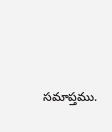సమాప్తము.